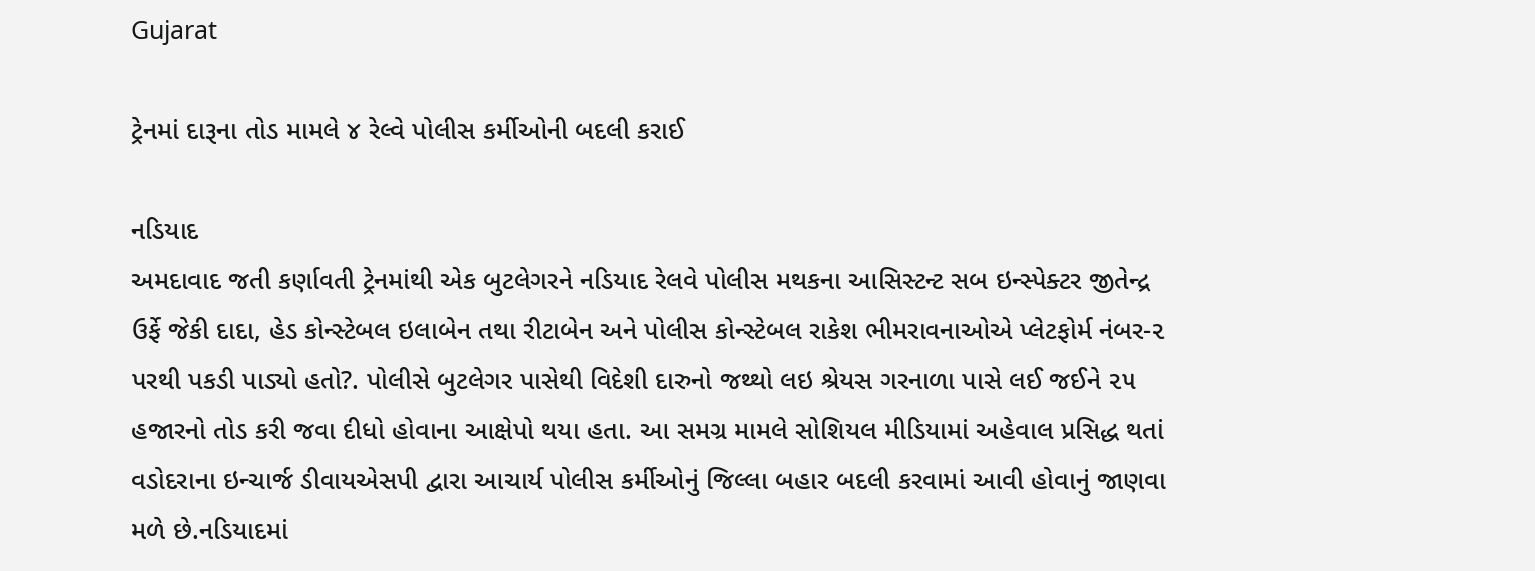Gujarat

ટ્રેનમાં દારૂના તોડ મામલે ૪ રેલ્વે પોલીસ કર્મીઓની બદલી કરાઈ

નડિયાદ
અમદાવાદ જતી કર્ણાવતી ટ્રેનમાંથી એક બુટલેગરને નડિયાદ રેલવે પોલીસ મથકના આસિસ્ટન્ટ સબ ઇન્સ્પેક્ટર જીતેન્દ્ર ઉર્ફે જેકી દાદા, હેડ કોન્સ્ટેબલ ઇલાબેન તથા રીટાબેન અને પોલીસ કોન્સ્ટેબલ રાકેશ ભીમરાવનાઓએ પ્લેટફોર્મ નંબર-૨ પરથી પકડી પાડ્યો હતો?. પોલીસે બુટલેગર પાસેથી વિદેશી દારુનો જથ્થો લઇ શ્રેયસ ગરનાળા પાસે લઈ જઈને ૨૫ હજારનો તોડ કરી જવા દીધો હોવાના આક્ષેપો થયા હતા. આ સમગ્ર મામલે સોશિયલ મીડિયામાં અહેવાલ પ્રસિદ્ધ થતાં વડોદરાના ઇન્ચાર્જ ડીવાયએસપી દ્વારા આચાર્ય પોલીસ કર્મીઓનું જિલ્લા બહાર બદલી કરવામાં આવી હોવાનું જાણવા મળે છે.નડિયાદમાં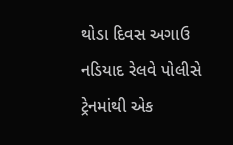થોડા દિવસ અગાઉ નડિયાદ રેલવે પોલીસે ટ્રેનમાંથી એક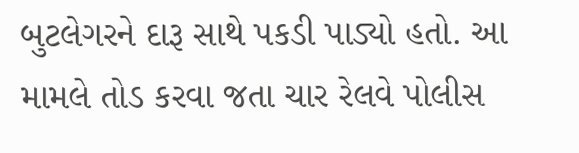બુટલેગરને દારૂ સાથે પકડી પાડ્યો હતો. આ મામલે તોડ કરવા જતા ચાર રેલવે પોલીસ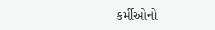કર્મીઓનો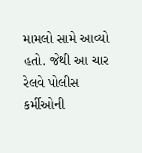મામલો સામે આવ્યો હતો. જેથી આ ચાર રેલવે પોલીસ કર્મીઓની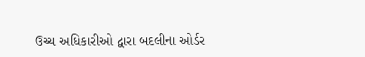ઉચ્ચ અધિકારીઓ દ્વારા બદલીના ઓર્ડર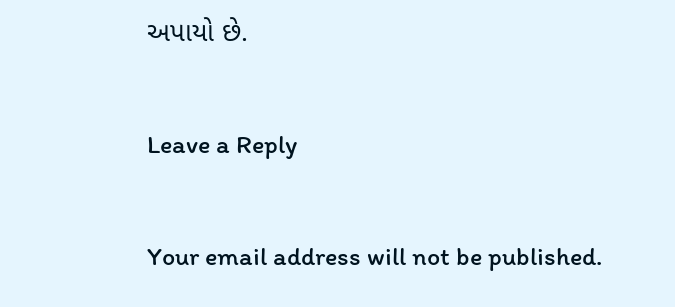અપાયો છે.

Leave a Reply

Your email address will not be published.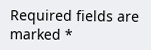Required fields are marked *